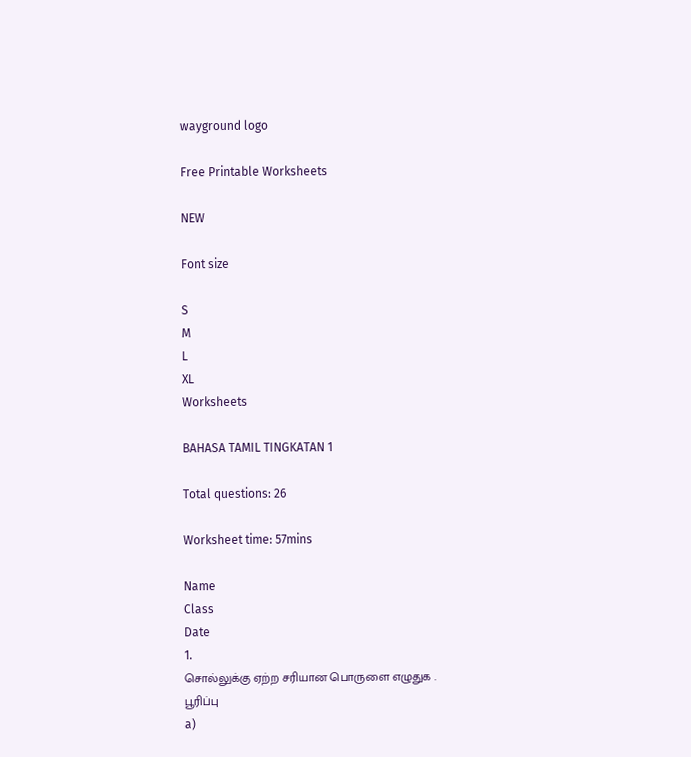wayground logo

Free Printable Worksheets

NEW

Font size

S
M
L
XL
Worksheets

BAHASA TAMIL TINGKATAN 1

Total questions: 26

Worksheet time: 57mins

Name
Class
Date
1.
சொல்லுக்கு ஏற்ற சரியான பொருளை எழுதுக .
பூரிப்பு
a)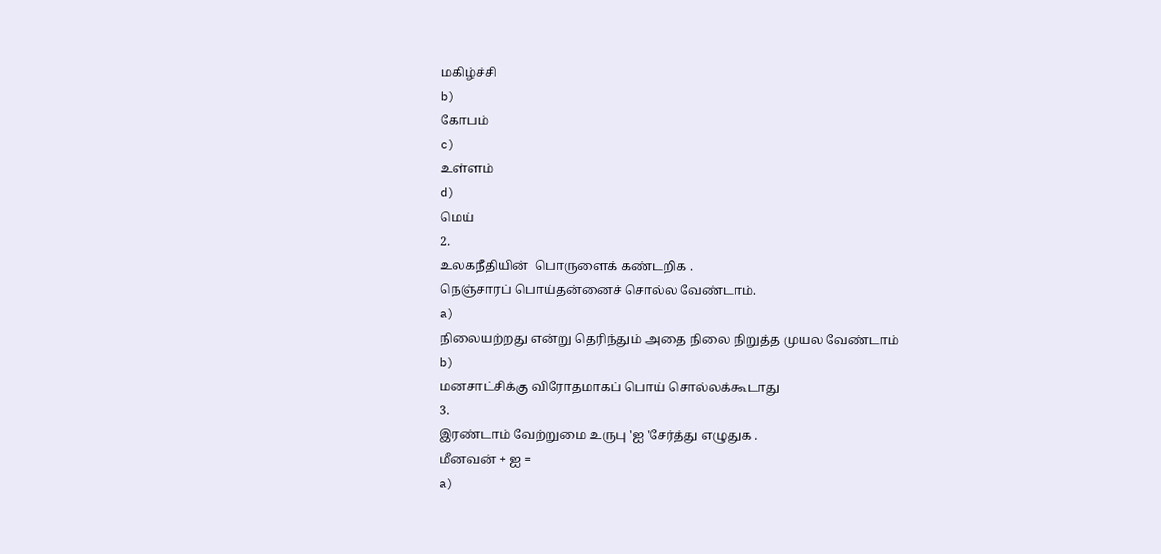மகிழ்ச்சி
b)
கோபம்
c)
உள்ளம்
d)
மெய்
2.
உலகநீதியின்  பொருளைக் கண்டறிக .
நெஞ்சாரப் பொய்தன்னைச் சொல்ல வேண்டாம்.
a)
நிலையற்றது என்று தெரிந்தும் அதை நிலை நிறுத்த முயல வேண்டாம்
b)
மனசாட்சிக்கு விரோதமாகப் பொய் சொல்லக்கூடாது
3.
இரண்டாம் வேற்றுமை உருபு 'ஐ 'சேர்த்து எழுதுக .
மீனவன் + ஐ =
a)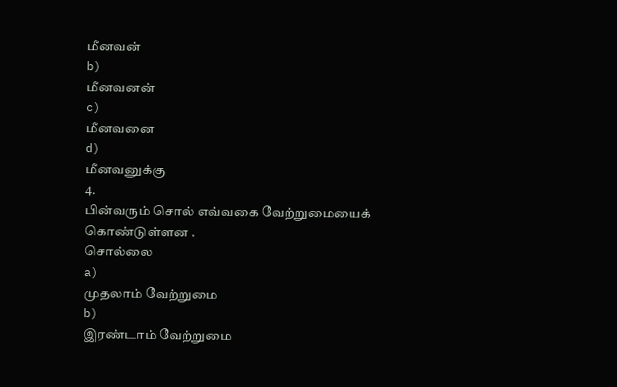மீனவன்
b)
மீனவனன்
c)
மீனவனை
d)
மீனவனுக்கு
4.
பின்வரும் சொல் எவ்வகை வேற்றுமையைக் கொண்டுள்ளன .
சொல்லை
a)
முதலாம் வேற்றுமை
b)
இரண்டாம் வேற்றுமை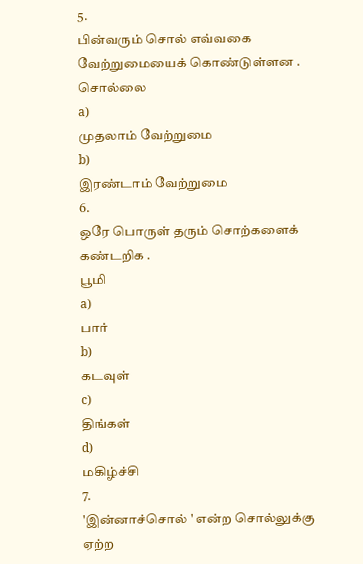5.
பின்வரும் சொல் எவ்வகை வேற்றுமையைக் கொண்டுள்ளன .
சொல்லை
a)
முதலாம் வேற்றுமை
b)
இரண்டாம் வேற்றுமை
6.
ஒரே பொருள் தரும் சொற்களைக் கண்டறிக .
பூமி
a)
பார்
b)
கடவுள்
c)
திங்கள்
d)
மகிழ்ச்சி
7.
'இன்னாச்சொல் ' என்ற சொல்லுக்கு ஏற்ற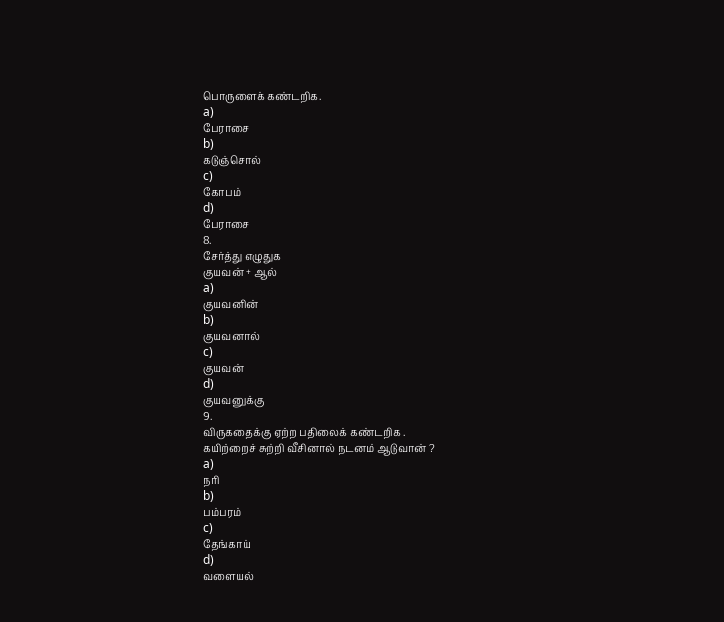பொருளைக் கண்டறிக.
a)
பேராசை
b)
கடுஞ்சொல்
c)
கோபம்
d)
பேராசை
8.
சேர்த்து எழுதுக
குயவன் + ஆல்
a)
குயவனின்
b)
குயவனால்
c)
குயவன்
d)
குயவனுக்கு
9.
விருகதைக்கு ஏற்ற பதிலைக் கண்டறிக .
கயிற்றைச் சுற்றி வீசினால் நடனம் ஆடுவான் ?
a)
நரி
b)
பம்பரம்
c)
தேங்காய்
d)
வளையல்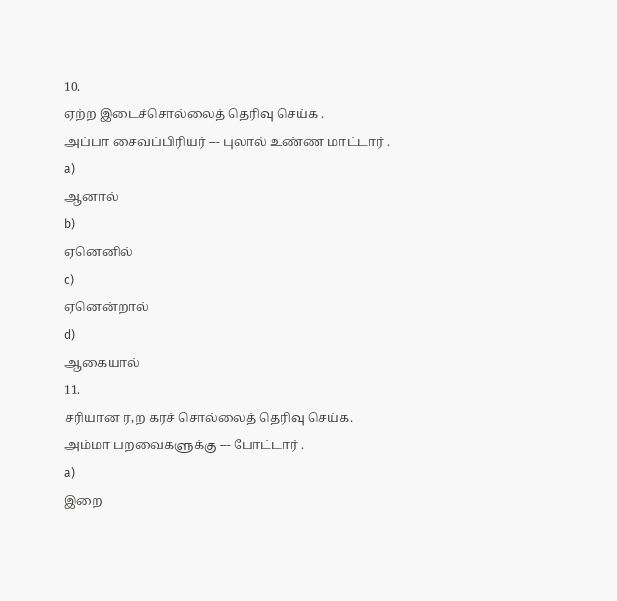10.
ஏற்ற இடைச்சொல்லைத் தெரிவு செய்க .
அப்பா சைவப்பிரியர் --- புலால் உண்ண மாட்டார் .
a)
ஆனால்
b)
ஏனெனில்
c)
ஏனென்றால்
d)
ஆகையால்
11.
சரியான ர,ற கரச் சொல்லைத் தெரிவு செய்க.
அம்மா பறவைகளுக்கு --- போட்டார் .
a)
இறை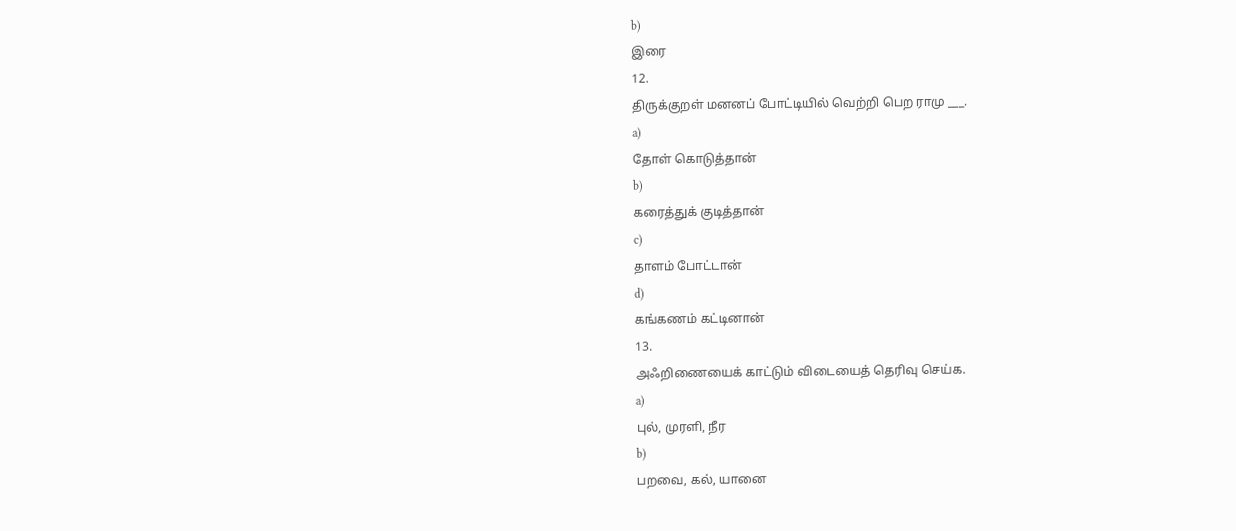b)
இரை
12.
திருக்குறள் மனனப் போட்டியில் வெற்றி பெற ராமு ___.
a)
தோள் கொடுத்தான்
b)
கரைத்துக் குடித்தான்
c)
தாளம் போட்டான்
d)
கங்கணம் கட்டினான்
13.
அஃறிணையைக் காட்டும் விடையைத் தெரிவு செய்க.
a)
புல், முரளி, நீர
b)
பறவை, கல், யானை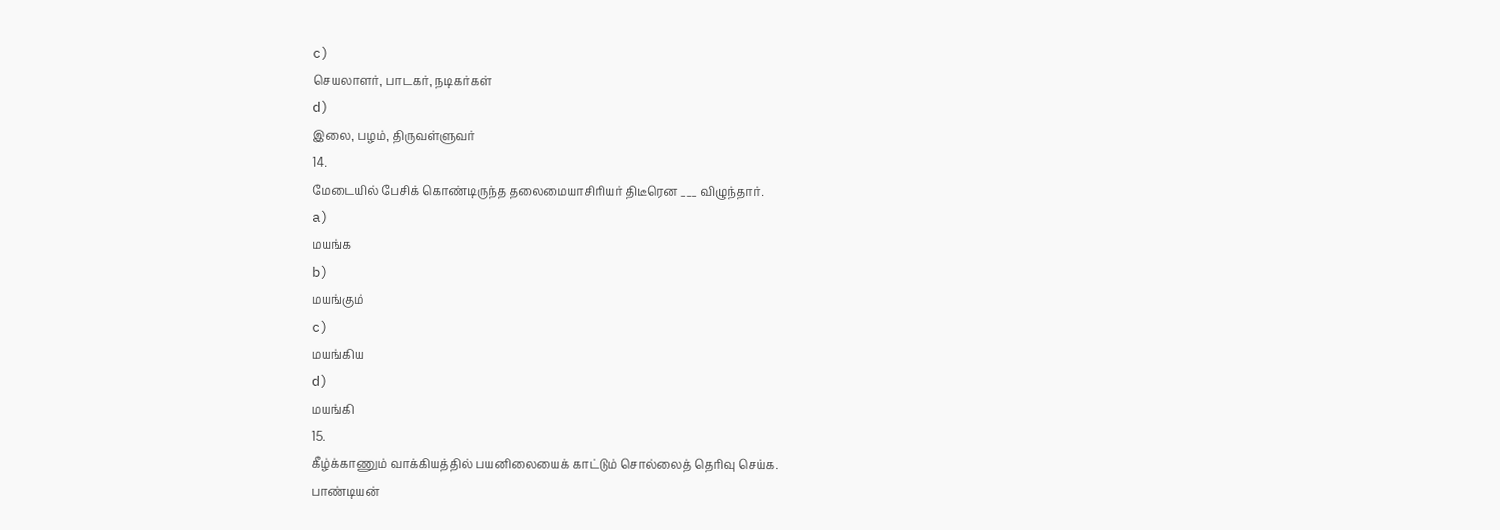c)
செயலாளர், பாடகர், நடிகர்கள்
d)
இலை, பழம், திருவள்ளுவர்
14.
மேடையில் பேசிக் கொண்டிருந்த தலைமையாசிரியர் திடீரென ___ விழுந்தார்.
a)
மயங்க
b)
மயங்கும்
c)
மயங்கிய
d)
மயங்கி
15.
கீழ்க்காணும் வாக்கியத்தில் பயனிலையைக் காட்டும் சொல்லைத் தெரிவு செய்க.
பாண்டியன்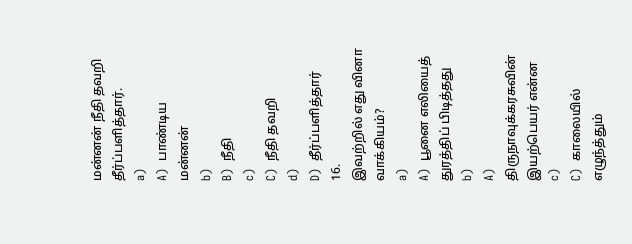மன்னன் நீதி தவறி தீர்ப்பளித்தார்.
a)
A)  பாண்டிய மன்னன்
b)
B)  நீதி
c)
C)  நீதி தவறி
d)
D)  தீர்ப்பளித்தார்
16.
இவற்றில் எது வினா வாக்கியம்?
a)
A)  பூனை எலியைத் துரத்திப் பிடித்தது
b)
A)  திருநாவுக்கரசுவின்   இயற்பெயர் என்ன
c)
C)  காலையில் எழுந்த்தும்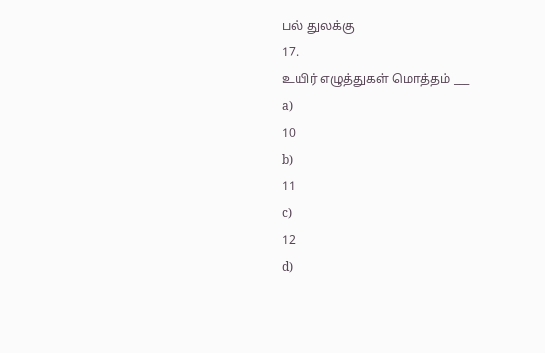பல் துலக்கு
17.
உயிர் எழுத்துகள் மொத்தம் ___
a)
10
b)
11
c)
12
d)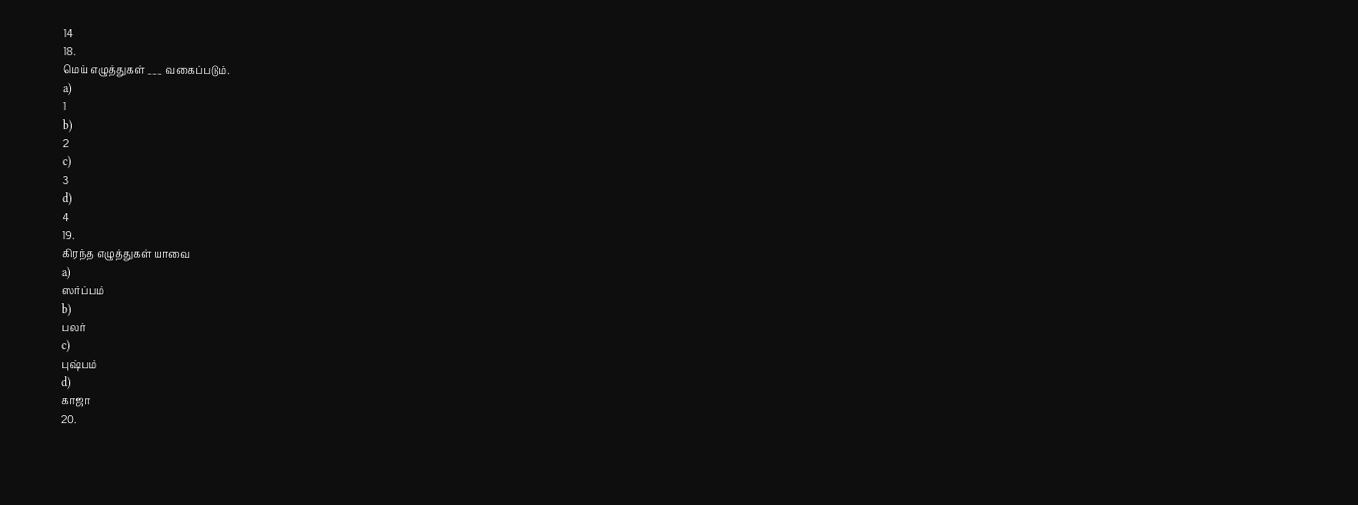14
18.
மெய் எழுத்துகள் ___ வகைப்படும்.
a)
1
b)
2
c)
3
d)
4
19.
கிரந்த எழுத்துகள் யாவை
a)
ஸர்ப்பம்
b)
பலர்
c)
புஷ்பம்
d)
காஜா
20.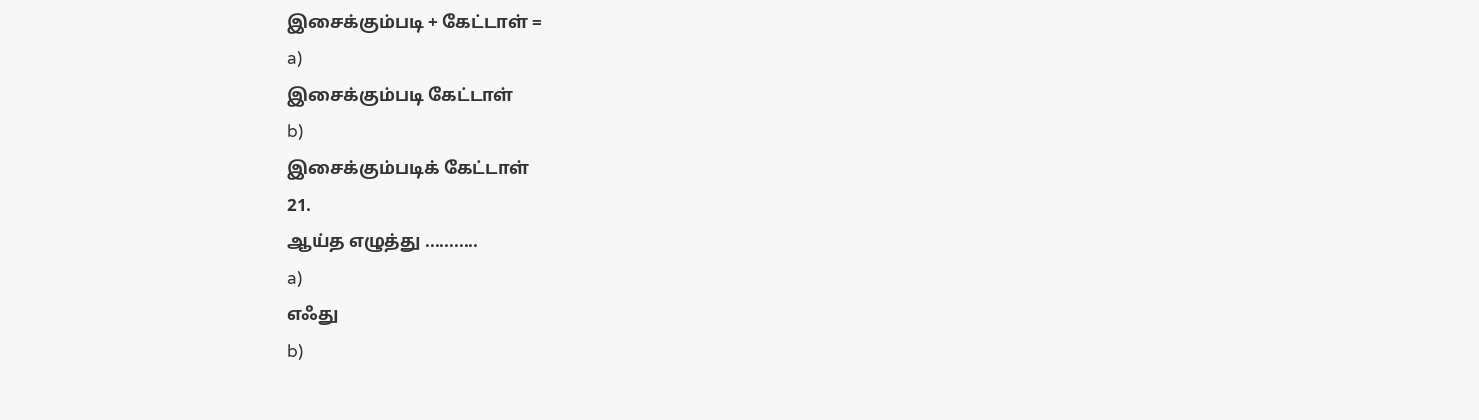இசைக்கும்படி + கேட்டாள் =
a)
இசைக்கும்படி கேட்டாள்
b)
இசைக்கும்படிக் கேட்டாள்
21.
ஆய்த எழுத்து ...........
a)
எஃது
b)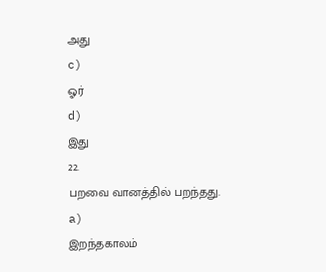அது
c)
ஓர்
d)
இது
22.
பறவை வானத்தில் பறந்தது.
a)
இறந்தகாலம்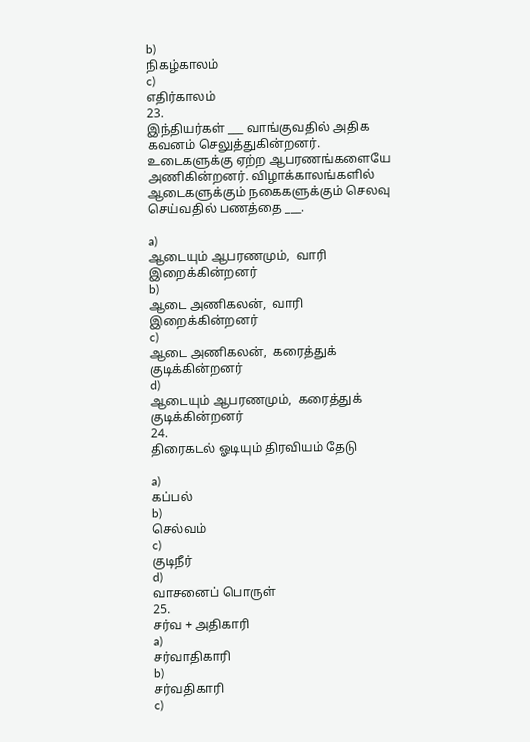b)
நிகழ்காலம்
c)
எதிர்காலம்
23.
இந்தியர்கள் ___ வாங்குவதில் அதிக கவனம் செலுத்துகின்றனர். உடைகளுக்கு ஏற்ற ஆபரணங்களையே அணிகின்றனர். விழாக்காலங்களில் ஆடைகளுக்கும் நகைகளுக்கும் செலவு செய்வதில் பணத்தை ___.

a)
ஆடையும் ஆபரணமும்,  வாரி இறைக்கின்றனர்
b)
ஆடை அணிகலன்,  வாரி இறைக்கின்றனர்
c)
ஆடை அணிகலன்,  கரைத்துக் குடிக்கின்றனர்
d)
ஆடையும் ஆபரணமும்,  கரைத்துக் குடிக்கின்றனர்
24.
திரைகடல் ஓடியும் திரவியம் தேடு

a)
கப்பல்
b)
செல்வம்
c)
குடிநீர்
d)
வாசனைப் பொருள்
25.
சர்வ + அதிகாரி
a)
சர்வாதிகாரி
b)
சர்வதிகாரி
c)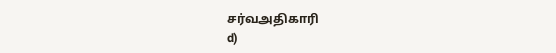சர்வஅதிகாரி
d)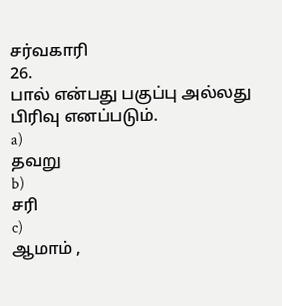சர்வகாரி
26.
பால் என்பது பகுப்பு அல்லது பிரிவு எனப்படும்.
a)
தவறு
b)
சரி
c)
ஆமாம் ,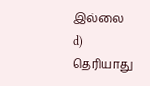இல்லை
d)
தெரியாது